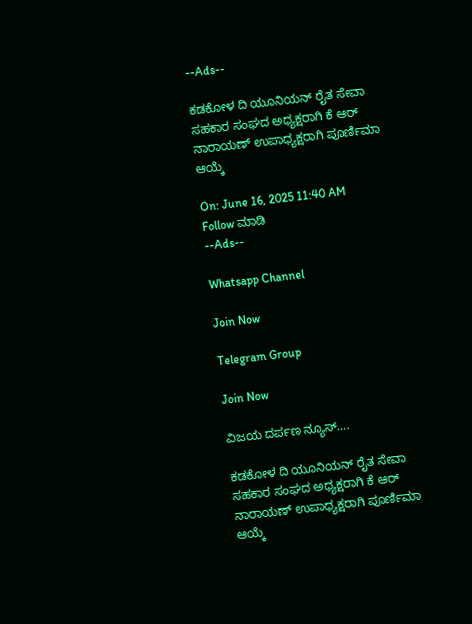--Ads--

ಕಡಕೋಳ ದಿ ಯೂನಿಯನ್ ರೈತ ಸೇವಾ ಸಹಕಾರ ಸಂಘದ ಅಧ್ಯಕ್ಷರಾಗಿ ಕೆ ಆರ್ ನಾರಾಯಣ್ ಉಪಾಧ್ಯಕ್ಷರಾಗಿ ಪೂರ್ಣಿಮಾ ಆಯ್ಕೆ

On: June 16, 2025 11:40 AM
Follow ಮಾಡಿ
--Ads--

Whatsapp Channel

Join Now

Telegram Group

Join Now

ವಿಜಯ ದರ್ಪಣ ನ್ಯೂಸ್….

ಕಡಕೋಳ ದಿ ಯೂನಿಯನ್ ರೈತ ಸೇವಾ ಸಹಕಾರ ಸಂಘದ ಅಧ್ಯಕ್ಷರಾಗಿ ಕೆ ಆರ್ ನಾರಾಯಣ್ ಉಪಾಧ್ಯಕ್ಷರಾಗಿ ಪೂರ್ಣಿಮಾ ಆಯ್ಕೆ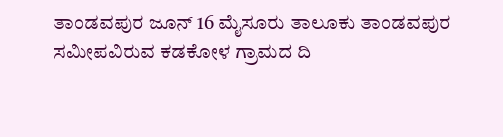ತಾಂಡವಪುರ ಜೂನ್ 16 ಮೈಸೂರು ತಾಲೂಕು ತಾಂಡವಪುರ ಸಮೀಪವಿರುವ ಕಡಕೋಳ ಗ್ರಾಮದ ದಿ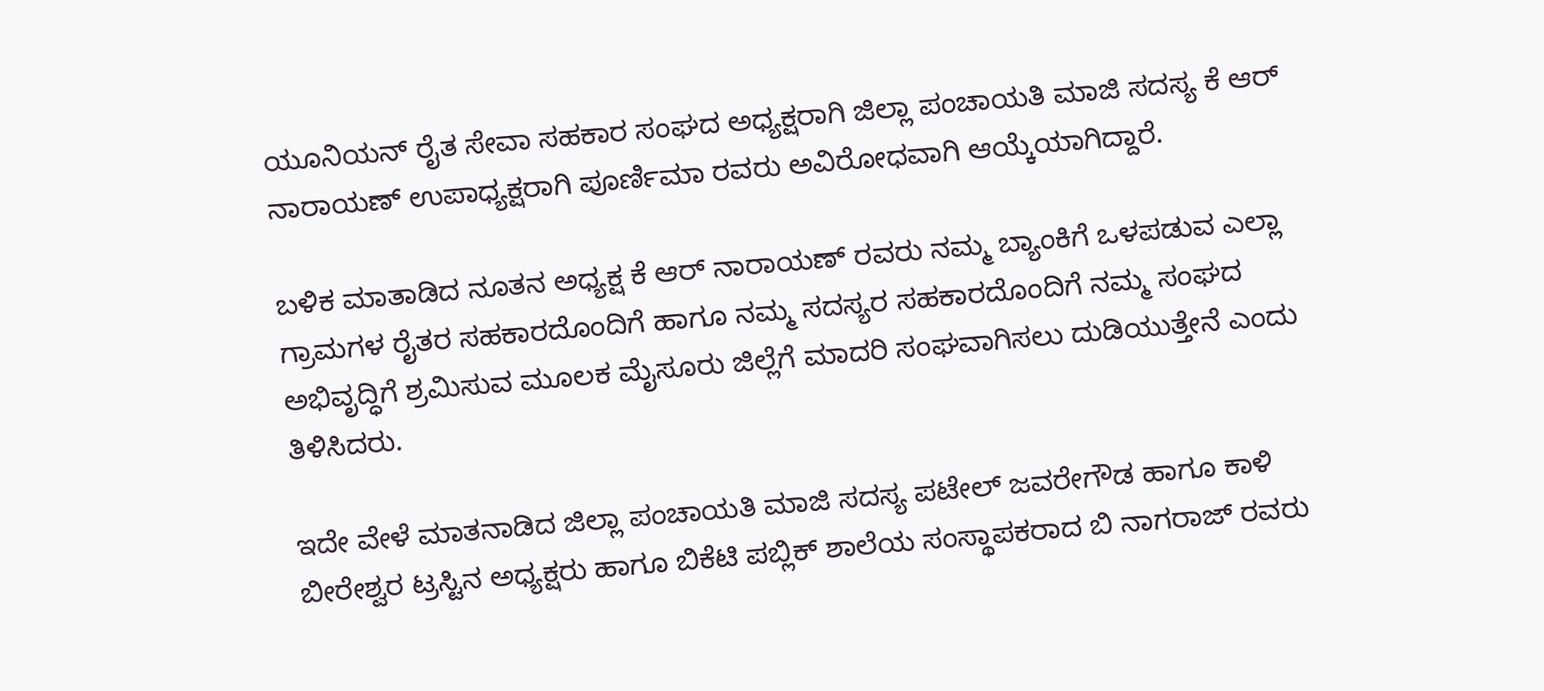ಯೂನಿಯನ್ ರೈತ ಸೇವಾ ಸಹಕಾರ ಸಂಘದ ಅಧ್ಯಕ್ಷರಾಗಿ ಜಿಲ್ಲಾ ಪಂಚಾಯತಿ ಮಾಜಿ ಸದಸ್ಯ ಕೆ ಆರ್ ನಾರಾಯಣ್ ಉಪಾಧ್ಯಕ್ಷರಾಗಿ ಪೂರ್ಣಿಮಾ ರವರು ಅವಿರೋಧವಾಗಿ ಆಯ್ಕೆಯಾಗಿದ್ದಾರೆ.

ಬಳಿಕ ಮಾತಾಡಿದ ನೂತನ ಅಧ್ಯಕ್ಷ ಕೆ ಆರ್ ನಾರಾಯಣ್ ರವರು ನಮ್ಮ ಬ್ಯಾಂಕಿಗೆ ಒಳಪಡುವ ಎಲ್ಲಾ ಗ್ರಾಮಗಳ ರೈತರ ಸಹಕಾರದೊಂದಿಗೆ ಹಾಗೂ ನಮ್ಮ ಸದಸ್ಯರ ಸಹಕಾರದೊಂದಿಗೆ ನಮ್ಮ ಸಂಘದ ಅಭಿವೃದ್ಧಿಗೆ ಶ್ರಮಿಸುವ ಮೂಲಕ ಮೈಸೂರು ಜಿಲ್ಲೆಗೆ ಮಾದರಿ ಸಂಘವಾಗಿಸಲು ದುಡಿಯುತ್ತೇನೆ ಎಂದು ತಿಳಿಸಿದರು.

ಇದೇ ವೇಳೆ ಮಾತನಾಡಿದ ಜಿಲ್ಲಾ ಪಂಚಾಯತಿ ಮಾಜಿ ಸದಸ್ಯ ಪಟೇಲ್ ಜವರೇಗೌಡ ಹಾಗೂ ಕಾಳಿ ಬೀರೇಶ್ವರ ಟ್ರಸ್ಟಿನ ಅಧ್ಯಕ್ಷರು ಹಾಗೂ ಬಿಕೆಟಿ ಪಬ್ಲಿಕ್ ಶಾಲೆಯ ಸಂಸ್ಥಾಪಕರಾದ ಬಿ ನಾಗರಾಜ್ ರವರು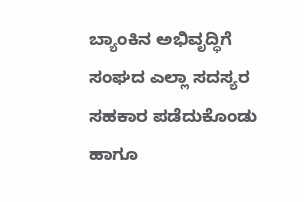ಬ್ಯಾಂಕಿನ ಅಭಿವೃದ್ಧಿಗೆ ಸಂಘದ ಎಲ್ಲಾ ಸದಸ್ಯರ ಸಹಕಾರ ಪಡೆದುಕೊಂಡು ಹಾಗೂ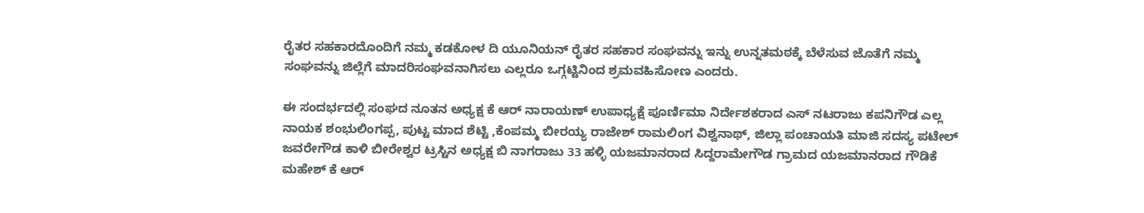ರೈತರ ಸಹಕಾರದೊಂದಿಗೆ ನಮ್ಮ ಕಡಕೋಳ ದಿ ಯೂನಿಯನ್ ರೈತರ ಸಹಕಾರ ಸಂಘವನ್ನು ಇನ್ನು ಉನ್ನತಮಠಕ್ಕೆ ಬೆಳೆಸುವ ಜೊತೆಗೆ ನಮ್ಮ ಸಂಘವನ್ನು ಜಿಲ್ಲೆಗೆ ಮಾದರಿಸಂಘವನಾಗಿಸಲು ಎಲ್ಲರೂ ಒಗ್ಗಟ್ಟಿನಿಂದ ಶ್ರಮವಹಿಸೋಣ ಎಂದರು.

ಈ ಸಂದರ್ಭದಲ್ಲಿ ಸಂಘದ ನೂತನ ಅಧ್ಯಕ್ಷ ಕೆ ಆರ್ ನಾರಾಯಣ್ ಉಪಾಧ್ಯಕ್ಷೆ ಪೂರ್ಣಿಮಾ ನಿರ್ದೇಶಕರಾದ ಎಸ್ ನಟರಾಜು ಕಪನಿಗೌಡ ಎಲ್ಲ ನಾಯಕ ಶಂಭುಲಿಂಗಪ್ಪ, ಪುಟ್ಟ ಮಾದ ಶೆಟ್ಟಿ ,ಕೆಂಪಮ್ಮ ಬೀರಯ್ಯ ರಾಜೇಶ್ ರಾಮಲಿಂಗ ವಿಶ್ವನಾಥ್, ಜಿಲ್ಲಾ ಪಂಚಾಯತಿ ಮಾಜಿ ಸದಸ್ಯ ಪಟೇಲ್ ಜವರೇಗೌಡ ಕಾಳಿ ಬೀರೇಶ್ವರ ಟ್ರಸ್ಟಿನ ಅಧ್ಯಕ್ಷ ಬಿ ನಾಗರಾಜು 33 ಹಳ್ಳಿ ಯಜಮಾನರಾದ ಸಿದ್ದರಾಮೇಗೌಡ ಗ್ರಾಮದ ಯಜಮಾನರಾದ ಗೌಡಿಕೆ ಮಹೇಶ್ ಕೆ ಆರ್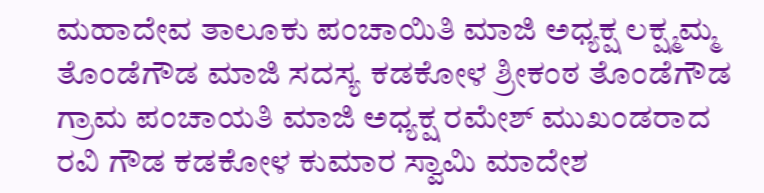ಮಹಾದೇವ ತಾಲೂಕು ಪಂಚಾಯಿತಿ ಮಾಜಿ ಅಧ್ಯಕ್ಷ ಲಕ್ಷ್ಮಮ್ಮ ತೊಂಡೆಗೌಡ ಮಾಜಿ ಸದಸ್ಯ ಕಡಕೋಳ ಶ್ರೀಕಂಠ ತೊಂಡೆಗೌಡ ಗ್ರಾಮ ಪಂಚಾಯತಿ ಮಾಜಿ ಅಧ್ಯಕ್ಷ ರಮೇಶ್ ಮುಖಂಡರಾದ ರವಿ ಗೌಡ ಕಡಕೋಳ ಕುಮಾರ ಸ್ವಾಮಿ ಮಾದೇಶ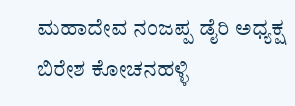ಮಹಾದೇವ ನಂಜಪ್ಪ ಡೈರಿ ಅಧ್ಯಕ್ಷ ಬಿರೇಶ ಕೋಚನಹಳ್ಳಿ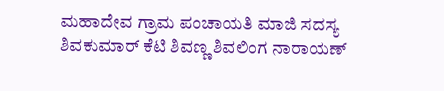ಮಹಾದೇವ ಗ್ರಾಮ ಪಂಚಾಯತಿ ಮಾಜಿ ಸದಸ್ಯ ಶಿವಕುಮಾರ್ ಕೆಟಿ ಶಿವಣ್ಣ ಶಿವಲಿಂಗ ನಾರಾಯಣ್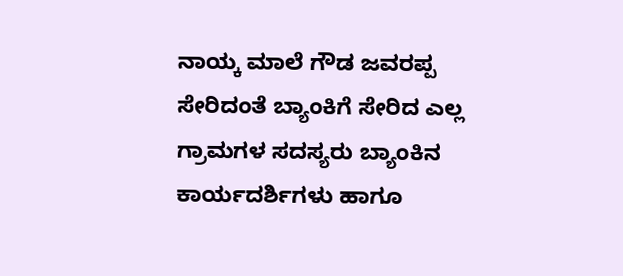ನಾಯ್ಕ ಮಾಲೆ ಗೌಡ ಜವರಪ್ಪ ಸೇರಿದಂತೆ ಬ್ಯಾಂಕಿಗೆ ಸೇರಿದ ಎಲ್ಲ ಗ್ರಾಮಗಳ ಸದಸ್ಯರು ಬ್ಯಾಂಕಿನ ಕಾರ್ಯದರ್ಶಿಗಳು ಹಾಗೂ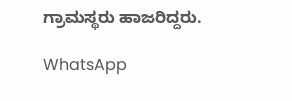ಗ್ರಾಮಸ್ಥರು ಹಾಜರಿದ್ದರು.

WhatsApp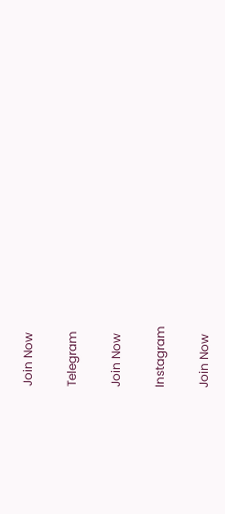Join Now

Telegram

Join Now

Instagram

Join Now